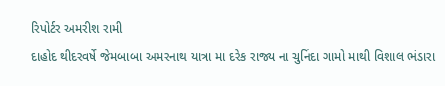રિપોર્ટર અમરીશ રામી
દાહોદ થીદરવર્ષે જેમબાબા અમરનાથ યાત્રા મા દરેક રાજ્ય ના ચુનિંદા ગામો માથી વિશાલ ભંડારા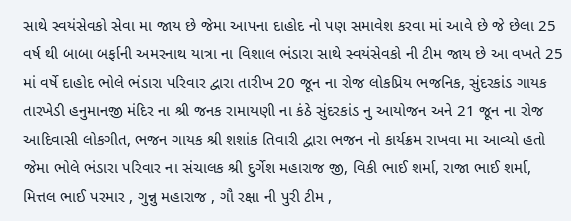સાથે સ્વયંસેવકો સેવા મા જાય છે જેમા આપના દાહોદ નો પણ સમાવેશ કરવા માં આવે છે જે છેલા 25 વર્ષ થી બાબા બર્ફાની અમરનાથ યાત્રા ના વિશાલ ભંડારા સાથે સ્વયંસેવકો ની ટીમ જાય છે આ વખતે 25 માં વર્ષે દાહોદ ભોલે ભંડારા પરિવાર દ્વારા તારીખ 20 જૂન ના રોજ લોકપ્રિય ભજનિક, સુંદરકાંડ ગાયક તારખેડી હનુમાનજી મંદિર ના શ્રી જનક રામાયણી ના કંઠે સુંદરકાંડ નુ આયોજન અને 21 જૂન ના રોજ આદિવાસી લોકગીત, ભજન ગાયક શ્રી શશાંક તિવારી દ્વારા ભજન નો કાર્યક્રમ રાખવા મા આવ્યો હતો જેમા ભોલે ભંડારા પરિવાર ના સંચાલક શ્રી દુર્ગેશ મહારાજ જી, વિકી ભાઈ શર્મા, રાજા ભાઈ શર્મા, મિત્તલ ભાઈ પરમાર , ગુન્નુ મહારાજ , ગૌ રક્ષા ની પુરી ટીમ ,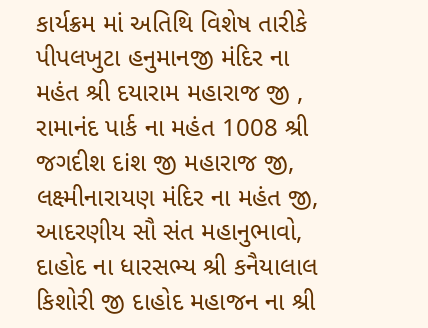કાર્યક્રમ માં અતિથિ વિશેષ તારીકે પીપલખુટા હનુમાનજી મંદિર ના મહંત શ્રી દયારામ મહારાજ જી , રામાનંદ પાર્ક ના મહંત 1008 શ્રી જગદીશ દiશ જી મહારાજ જી, લક્ષ્મીનારાયણ મંદિર ના મહંત જી, આદરણીય સૌ સંત મહાનુભાવો, દાહોદ ના ધારસભ્ય શ્રી કનૈયાલાલ કિશોરી જી દાહોદ મહાજન ના શ્રી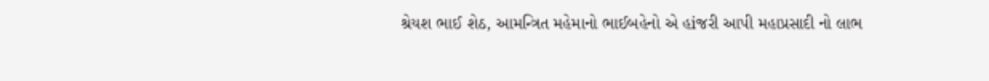શ્રેયશ ભાઈ શેઠ, આમન્ત્રિત મહેમાનો ભાઈબહેનો એ હiજરી આપી મહાપ્રસાદી નો લાભ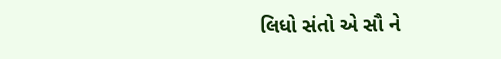લિધો સંતો એ સૌ ને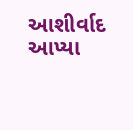આશીર્વાદ આપ્યા